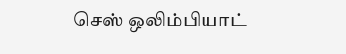செஸ் ஒலிம்பியாட்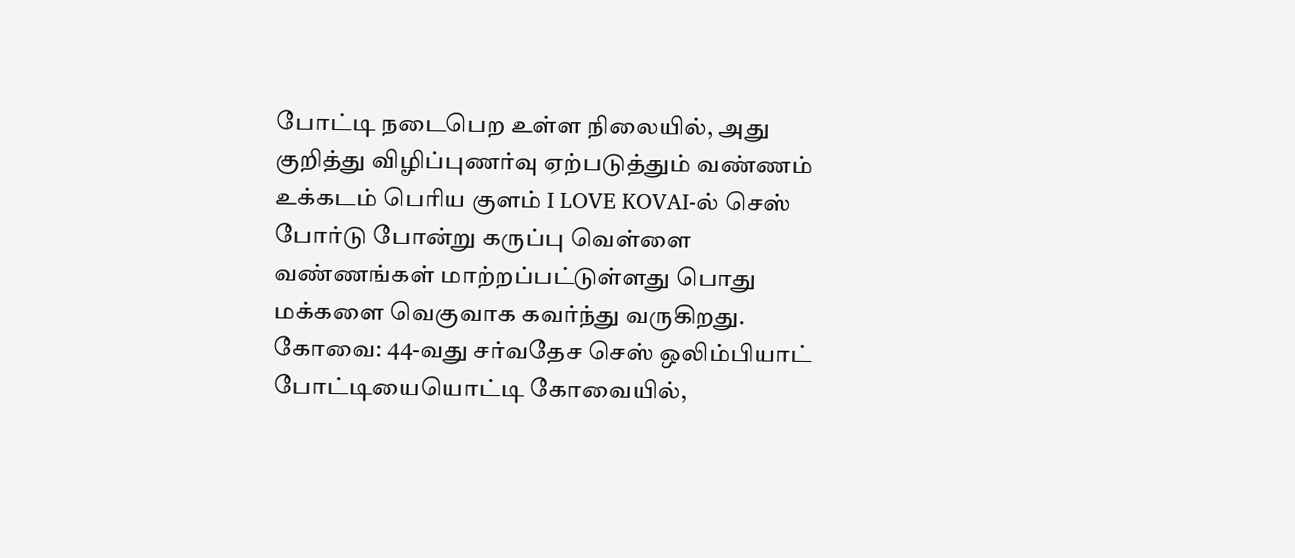போட்டி நடைபெற உள்ள நிலையில், அது குறித்து விழிப்புணர்வு ஏற்படுத்தும் வண்ணம் உக்கடம் பெரிய குளம் I LOVE KOVAI-ல் செஸ் போர்டு போன்று கருப்பு வெள்ளை வண்ணங்கள் மாற்றப்பட்டுள்ளது பொது மக்களை வெகுவாக கவர்ந்து வருகிறது.
கோவை: 44-வது சர்வதேச செஸ் ஒலிம்பியாட் போட்டியையொட்டி கோவையில்,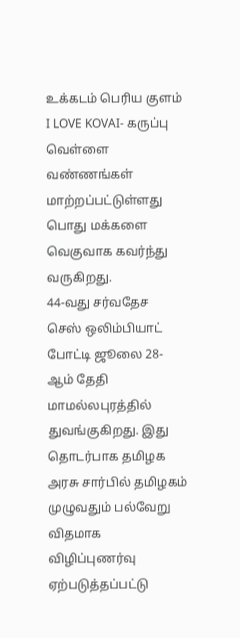உக்கடம் பெரிய குளம் I LOVE KOVAI- கருப்பு வெள்ளை வண்ணங்கள் மாற்றப்பட்டுள்ளது பொது மக்களை வெகுவாக கவர்ந்து வருகிறது.
44-வது சர்வதேச செஸ் ஒலிம்பியாட் போட்டி ஜூலை 28-ஆம் தேதி மாமல்லபுரத்தில் துவங்குகிறது. இது தொடர்பாக தமிழக அரசு சார்பில் தமிழகம் முழுவதும் பல்வேறு விதமாக விழிப்புணர்வு ஏற்படுத்தப்பட்டு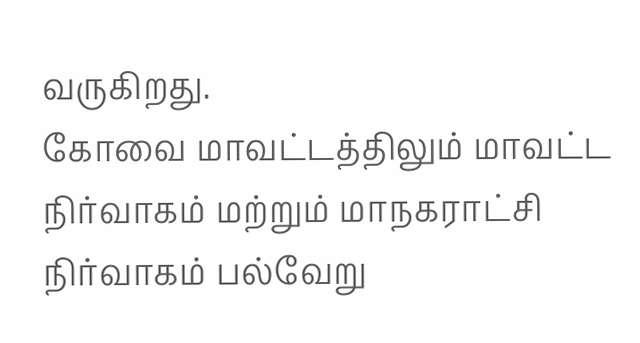வருகிறது.
கோவை மாவட்டத்திலும் மாவட்ட நிர்வாகம் மற்றும் மாநகராட்சி நிர்வாகம் பல்வேறு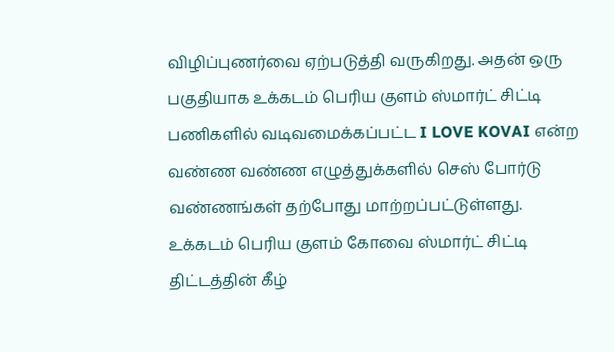விழிப்புணர்வை ஏற்படுத்தி வருகிறது. அதன் ஒரு பகுதியாக உக்கடம் பெரிய குளம் ஸ்மார்ட் சிட்டி பணிகளில் வடிவமைக்கப்பட்ட I LOVE KOVAI என்ற வண்ண வண்ண எழுத்துக்களில் செஸ் போர்டு வண்ணங்கள் தற்போது மாற்றப்பட்டுள்ளது.
உக்கடம் பெரிய குளம் கோவை ஸ்மார்ட் சிட்டி திட்டத்தின் கீழ்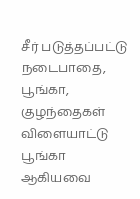சீர் படுத்தப்பட்டு நடைபாதை, பூங்கா, குழந்தைகள் விளையாட்டு பூங்கா ஆகியவை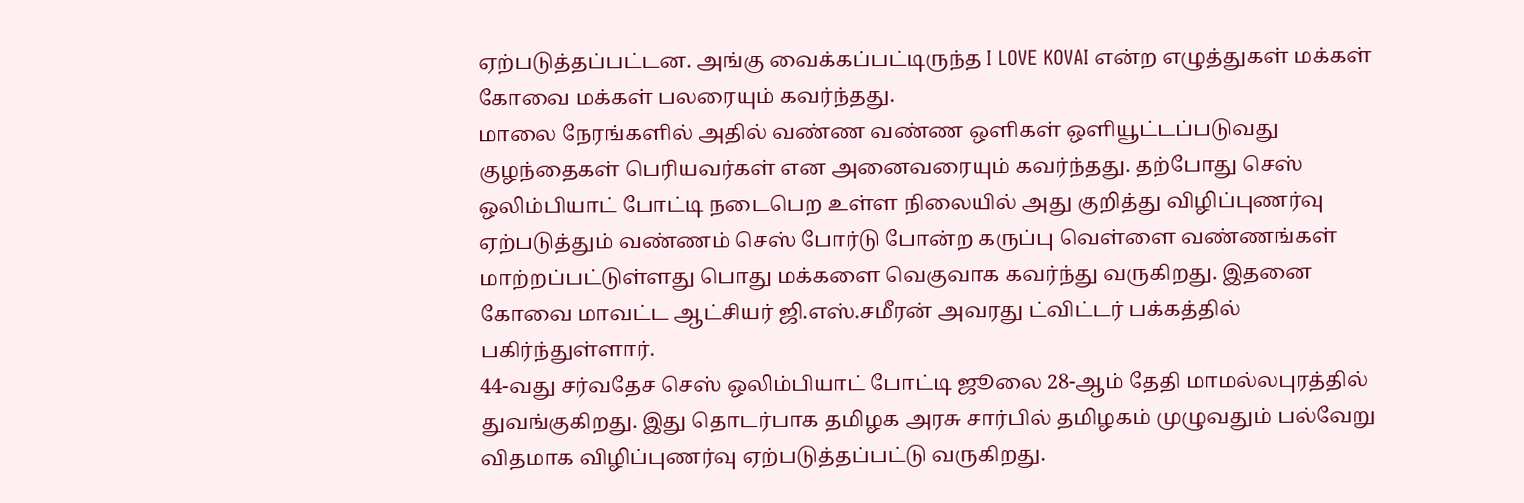ஏற்படுத்தப்பட்டன. அங்கு வைக்கப்பட்டிருந்த I LOVE KOVAI என்ற எழுத்துகள் மக்கள் கோவை மக்கள் பலரையும் கவர்ந்தது.
மாலை நேரங்களில் அதில் வண்ண வண்ண ஒளிகள் ஒளியூட்டப்படுவது குழந்தைகள் பெரியவர்கள் என அனைவரையும் கவர்ந்தது. தற்போது செஸ் ஒலிம்பியாட் போட்டி நடைபெற உள்ள நிலையில் அது குறித்து விழிப்புணர்வு ஏற்படுத்தும் வண்ணம் செஸ் போர்டு போன்ற கருப்பு வெள்ளை வண்ணங்கள் மாற்றப்பட்டுள்ளது பொது மக்களை வெகுவாக கவர்ந்து வருகிறது. இதனை கோவை மாவட்ட ஆட்சியர் ஜி.எஸ்.சமீரன் அவரது ட்விட்டர் பக்கத்தில் பகிர்ந்துள்ளார்.
44-வது சர்வதேச செஸ் ஒலிம்பியாட் போட்டி ஜூலை 28-ஆம் தேதி மாமல்லபுரத்தில் துவங்குகிறது. இது தொடர்பாக தமிழக அரசு சார்பில் தமிழகம் முழுவதும் பல்வேறு விதமாக விழிப்புணர்வு ஏற்படுத்தப்பட்டு வருகிறது.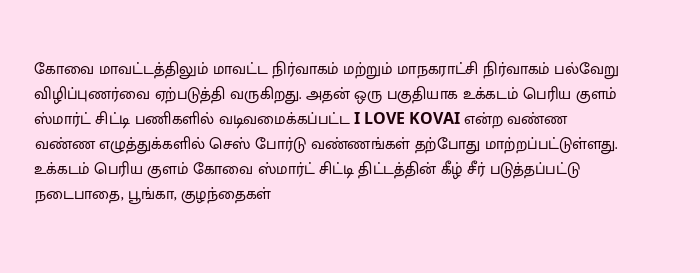கோவை மாவட்டத்திலும் மாவட்ட நிர்வாகம் மற்றும் மாநகராட்சி நிர்வாகம் பல்வேறு விழிப்புணர்வை ஏற்படுத்தி வருகிறது. அதன் ஒரு பகுதியாக உக்கடம் பெரிய குளம் ஸ்மார்ட் சிட்டி பணிகளில் வடிவமைக்கப்பட்ட I LOVE KOVAI என்ற வண்ண வண்ண எழுத்துக்களில் செஸ் போர்டு வண்ணங்கள் தற்போது மாற்றப்பட்டுள்ளது.
உக்கடம் பெரிய குளம் கோவை ஸ்மார்ட் சிட்டி திட்டத்தின் கீழ் சீர் படுத்தப்பட்டு நடைபாதை, பூங்கா, குழந்தைகள்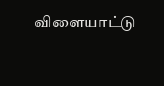விளையாட்டு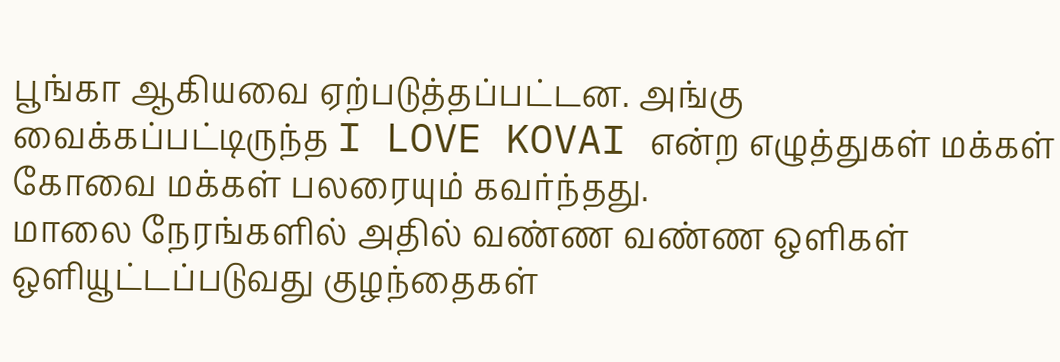பூங்கா ஆகியவை ஏற்படுத்தப்பட்டன. அங்கு வைக்கப்பட்டிருந்த I LOVE KOVAI என்ற எழுத்துகள் மக்கள் கோவை மக்கள் பலரையும் கவர்ந்தது.
மாலை நேரங்களில் அதில் வண்ண வண்ண ஒளிகள் ஒளியூட்டப்படுவது குழந்தைகள்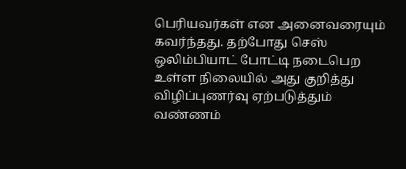பெரியவர்கள் என அனைவரையும் கவர்ந்தது. தற்போது செஸ் ஒலிம்பியாட் போட்டி நடைபெற உள்ள நிலையில் அது குறித்து விழிப்புணர்வு ஏற்படுத்தும் வண்ணம்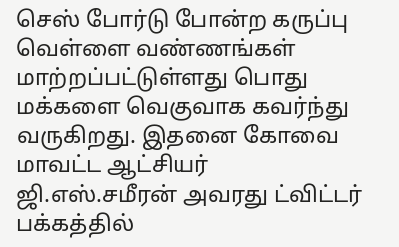செஸ் போர்டு போன்ற கருப்பு வெள்ளை வண்ணங்கள் மாற்றப்பட்டுள்ளது பொது மக்களை வெகுவாக கவர்ந்து வருகிறது. இதனை கோவை மாவட்ட ஆட்சியர் ஜி.எஸ்.சமீரன் அவரது ட்விட்டர் பக்கத்தில்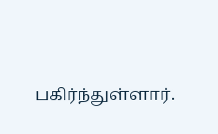பகிர்ந்துள்ளார்.